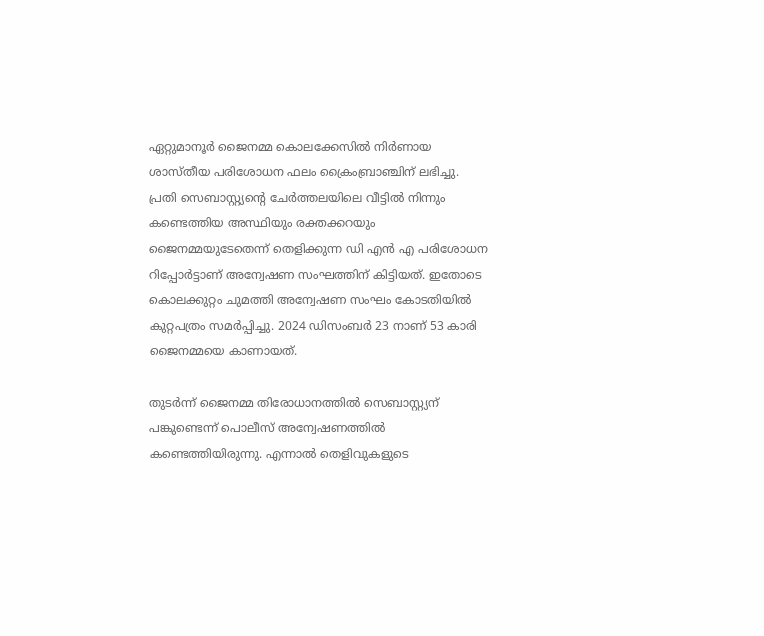ഏറ്റുമാനൂർ ജൈനമ്മ കൊലക്കേസിൽ നിർണായ ശാസ്തീയ പരിശോധന ഫലം ക്രൈംബ്രാഞ്ചിന് ലഭിച്ചു. പ്രതി സെബാസ്റ്റ്യന്‍റെ ചേർത്തലയിലെ വീട്ടിൽ നിന്നും കണ്ടെത്തിയ അസ്ഥിയും രക്തക്കറയും ജൈനമ്മയുടേതെന്ന് തെളിക്കുന്ന ഡി എ‍ൻ എ പരിശോധന റിപ്പോർട്ടാണ് അന്വേഷണ സംഘത്തിന് കിട്ടിയത്. ഇതോടെ കൊലക്കുറ്റം ചുമത്തി അന്വേഷണ സംഘം കോടതിയിൽ കുറ്റപത്രം സമർപ്പിച്ചു. 2024 ഡിസംബർ 23 നാണ് 53 കാരി ജൈനമ്മയെ കാണായത്.

തുടർന്ന് ജൈനമ്മ തിരോധാനത്തിൽ സെബാസ്റ്റ്യന് പങ്കുണ്ടെന്ന് പൊലീസ് അന്വേഷണത്തിൽ കണ്ടെത്തിയിരുന്നു. എന്നാൽ തെളിവുകളുടെ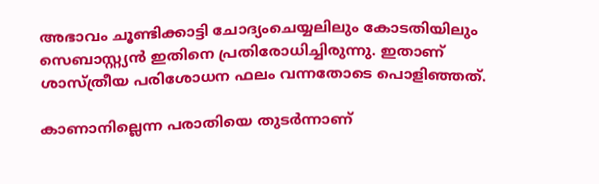അഭാവം ചൂണ്ടിക്കാട്ടി ചോദ്യംചെയ്യലിലും കോടതിയിലും സെബാസ്റ്റ്യൻ ഇതിനെ പ്രതിരോധിച്ചിരുന്നു. ഇതാണ് ശാസ്ത്രീയ പരിശോധന ഫലം വന്നതോടെ പൊളിഞ്ഞത്.

കാണാനില്ലെന്ന പരാതിയെ തുടർന്നാണ്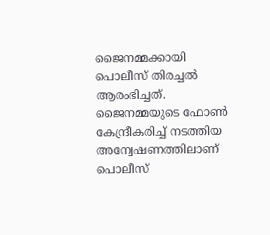ജൈനമ്മക്കായി പൊലീസ് തിരച്ചൽ ആരംഭിച്ചത്. ജൈനമ്മയുടെ ഫോൺ കേന്ദ്രീകരിച്ച് നടത്തിയ അന്വേഷണത്തിലാണ് പൊലീസ്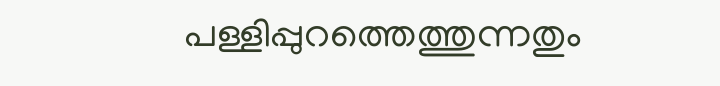പള്ളിപ്പുറത്തെത്തുന്നതും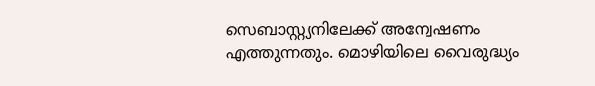സെബാസ്റ്റ്യനിലേക്ക് അന്വേഷണം എത്തുന്നതും. മൊഴിയിലെ വൈരുദ്ധ്യം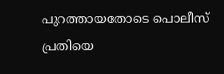പുറത്തായതോടെ പൊലീസ് പ്രതിയെ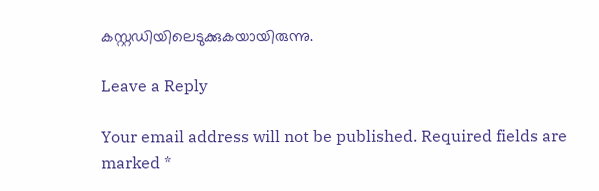കസ്റ്റഡിയിലെടുക്കുകയായിരുന്നു.

Leave a Reply

Your email address will not be published. Required fields are marked *